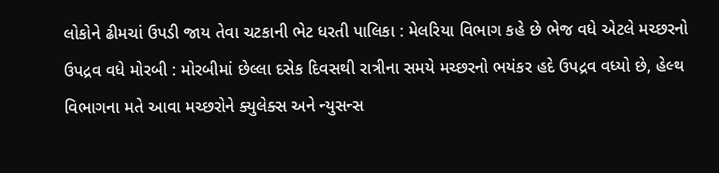લોકોને ઢીમચાં ઉપડી જાય તેવા ચટકાની ભેટ ધરતી પાલિકા : મેલરિયા વિભાગ કહે છે ભેજ વધે એટલે મચ્છરનો ઉપદ્રવ વધે મોરબી : મોરબીમાં છેલ્લા દસેક દિવસથી રાત્રીના સમયે મચ્છરનો ભયંકર હદે ઉપદ્રવ વધ્યો છે, હેલ્થ વિભાગના મતે આવા મચ્છરોને ક્યુલેક્સ અને ન્યુસન્સ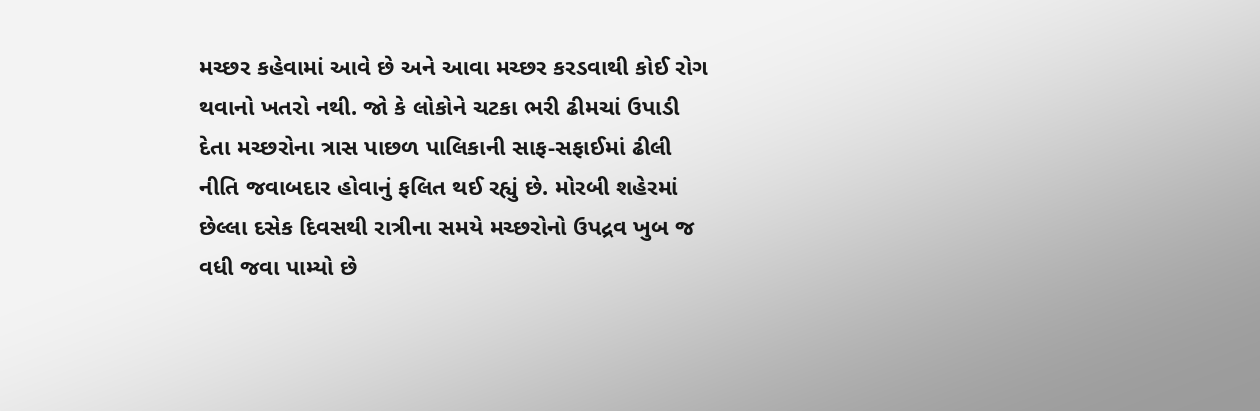મચ્છર કહેવામાં આવે છે અને આવા મચ્છર કરડવાથી કોઈ રોગ થવાનો ખતરો નથી. જો કે લોકોને ચટકા ભરી ઢીમચાં ઉપાડી દેતા મચ્છરોના ત્રાસ પાછળ પાલિકાની સાફ-સફાઈમાં ઢીલી નીતિ જવાબદાર હોવાનું ફલિત થઈ રહ્યું છે. મોરબી શહેરમાં છેલ્લા દસેક દિવસથી રાત્રીના સમયે મચ્છરોનો ઉપદ્રવ ખુબ જ વધી જવા પામ્યો છે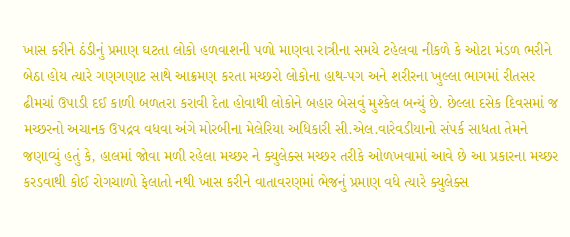ખાસ કરીને ઠંડીનું પ્રમાણ ઘટતા લોકો હળવાશની પળો માણવા રાત્રીના સમયે ટહેલવા નીકળે કે ઓટા મંડળ ભરીને બેઠા હોય ત્યારે ગણગણાટ સાથે આક્રમણ કરતા મચ્છરો લોકોના હાથ-પગ અને શરીરના ખુલ્લા ભાગમાં રીતસર ઢીમચાં ઉપાડી દઈ કાળી બળતરા કરાવી દેતા હોવાથી લોકોને બહાર બેસવું મુશ્કેલ બન્યું છે. છેલ્લા દસેક દિવસમાં જ મચ્છરનો અચાનક ઉપદ્રવ વધવા અંગે મોરબીના મેલેરિયા અધિકારી સી.એલ.વારેવડીયાનો સંપર્ક સાધતા તેમને જણાવ્યું હતું કે, હાલમાં જોવા મળી રહેલા મચ્છર ને ક્યુલેક્સ મચ્છર તરીકે ઓળખવામાં આવે છે આ પ્રકારના મચ્છર કરડવાથી કોઈ રોગચાળો ફેલાતો નથી ખાસ કરીને વાતાવરણમાં ભેજનું પ્રમાણ વધે ત્યારે ક્યુલેક્સ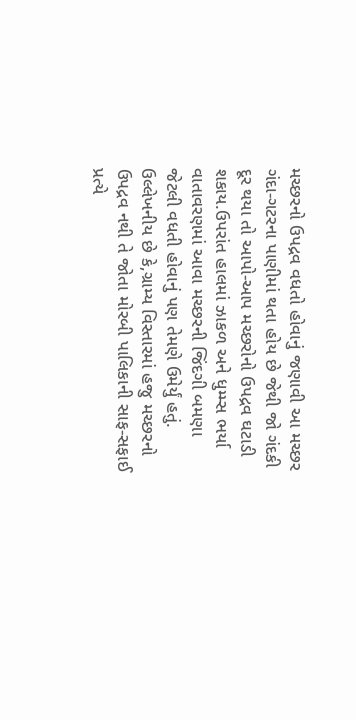મચ્છરનો ઉપદ્રવ વધતો હોવાનું જણાવી આ મચ્છર ગંદા-ગટરના પાણીમાં થતા હોય છે જેથી જો ગંદકી દૂર થયા તો આપો-આપ મચ્છરોનો ઉપદ્રવ ઘટાડી શકાય.ઉપરાંત હાલમાં ઝાકળ અને ધુમ્મ્સ ભર્યા વાતાવરણમાં આવા મચ્છરની જિંદગી બમણા જેટલી વધતી હોવાનું પણ તેમણે ઉમેર્યું હતું. ઉલ્લેખનીય છે કે,ગ્રામ્ય વિસ્તારમાં હજુ મચ્છરનો ઉપદ્રવ નથી તે જોતા મોરબી પાલિકાની સાફ-સફાઈ પ્રત્યે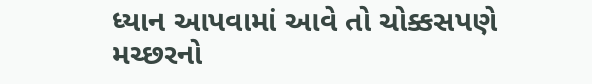ધ્યાન આપવામાં આવે તો ચોક્કસપણે મચ્છરનો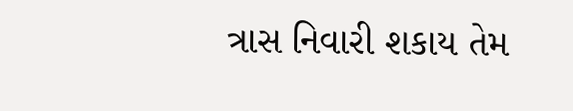ત્રાસ નિવારી શકાય તેમ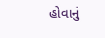હોવાનું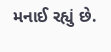મનાઈ રહ્યું છે.